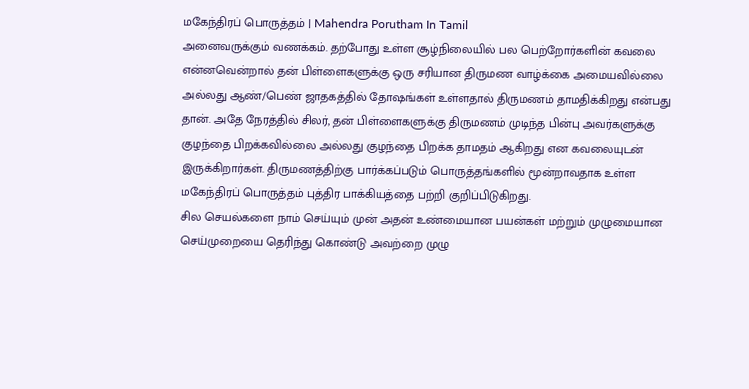மகேந்திரப் பொருத்தம் | Mahendra Porutham In Tamil
அனைவருக்கும் வணக்கம். தற்போது உள்ள சூழ்நிலையில் பல பெற்றோர்களின் கவலை என்னவென்றால் தன் பிள்ளைகளுக்கு ஒரு சரியான திருமண வாழ்க்கை அமையவில்லை அல்லது ஆண்/பெண் ஜாதகத்தில் தோஷங்கள் உள்ளதால் திருமணம் தாமதிக்கிறது என்பது தான். அதே நேரத்தில் சிலர், தன் பிள்ளைகளுக்கு திருமணம் முடிந்த பின்பு அவர்களுக்கு குழந்தை பிறக்கவில்லை அல்லது குழந்தை பிறக்க தாமதம் ஆகிறது என கவலையுடன் இருக்கிறார்கள். திருமணத்திற்கு பார்க்கப்படும் பொருத்தங்களில் மூன்றாவதாக உள்ள மகேந்திரப் பொருத்தம் புத்திர பாக்கியத்தை பற்றி குறிப்பிடுகிறது.
சில செயல்களை நாம் செய்யும் முன் அதன் உண்மையான பயன்கள் மற்றும் முழுமையான செய்முறையை தெரிந்து கொண்டு அவற்றை முழு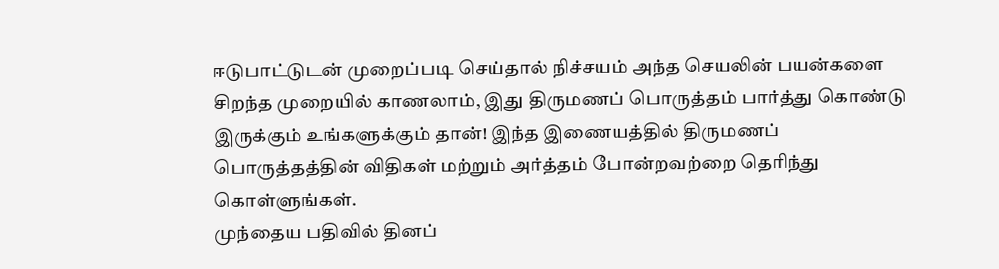ஈடுபாட்டுடன் முறைப்படி செய்தால் நிச்சயம் அந்த செயலின் பயன்களை சிறந்த முறையில் காணலாம், இது திருமணப் பொருத்தம் பார்த்து கொண்டு இருக்கும் உங்களுக்கும் தான்! இந்த இணையத்தில் திருமணப் பொருத்தத்தின் விதிகள் மற்றும் அர்த்தம் போன்றவற்றை தெரிந்து கொள்ளுங்கள்.
முந்தைய பதிவில் தினப்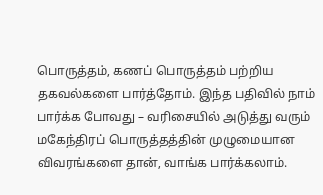பொருத்தம், கணப் பொருத்தம் பற்றிய தகவல்களை பார்த்தோம். இந்த பதிவில் நாம் பார்க்க போவது – வரிசையில் அடுத்து வரும் மகேந்திரப் பொருத்தத்தின் முழுமையான விவரங்களை தான், வாங்க பார்க்கலாம்.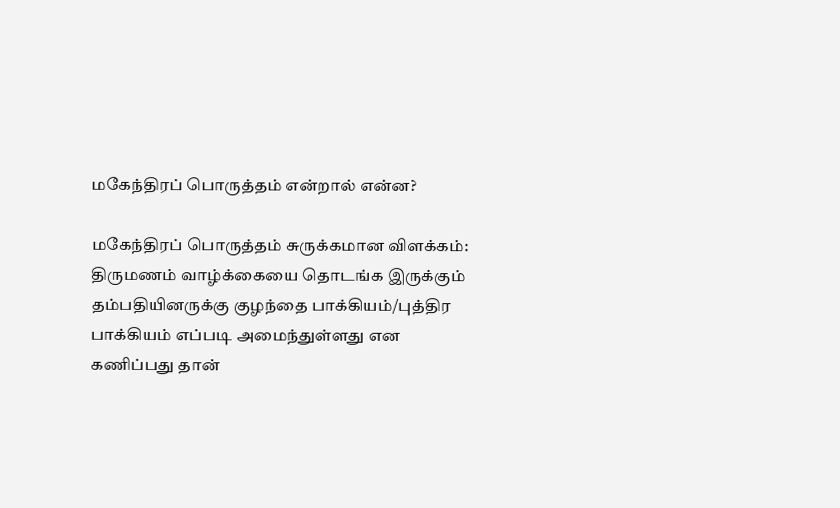மகேந்திரப் பொருத்தம் என்றால் என்ன?

மகேந்திரப் பொருத்தம் சுருக்கமான விளக்கம்:
திருமணம் வாழ்க்கையை தொடங்க இருக்கும் தம்பதியினருக்கு குழந்தை பாக்கியம்/புத்திர பாக்கியம் எப்படி அமைந்துள்ளது என கணிப்பது தான்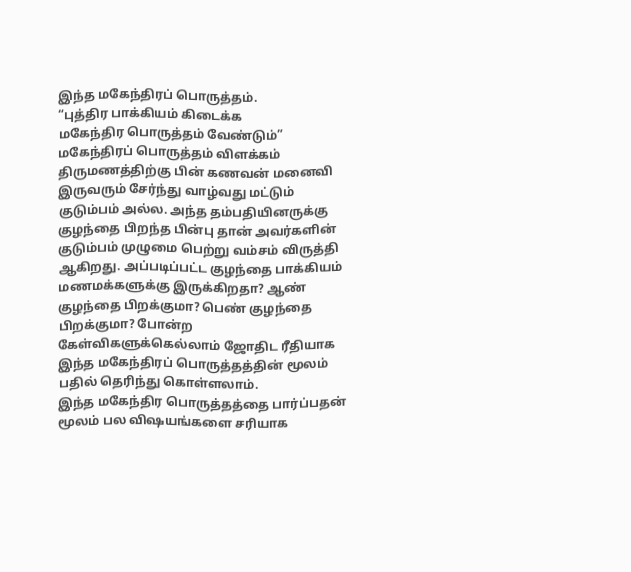இந்த மகேந்திரப் பொருத்தம்.
“புத்திர பாக்கியம் கிடைக்க
மகேந்திர பொருத்தம் வேண்டும்”
மகேந்திரப் பொருத்தம் விளக்கம்
திருமணத்திற்கு பின் கணவன் மனைவி இருவரும் சேர்ந்து வாழ்வது மட்டும் குடும்பம் அல்ல. அந்த தம்பதியினருக்கு குழந்தை பிறந்த பின்பு தான் அவர்களின் குடும்பம் முழுமை பெற்று வம்சம் விருத்தி ஆகிறது. அப்படிப்பட்ட குழந்தை பாக்கியம் மணமக்களுக்கு இருக்கிறதா? ஆண் குழந்தை பிறக்குமா? பெண் குழந்தை பிறக்குமா? போன்ற கேள்விகளுக்கெல்லாம் ஜோதிட ரீதியாக இந்த மகேந்திரப் பொருத்தத்தின் மூலம் பதில் தெரிந்து கொள்ளலாம்.
இந்த மகேந்திர பொருத்தத்தை பார்ப்பதன் மூலம் பல விஷயங்களை சரியாக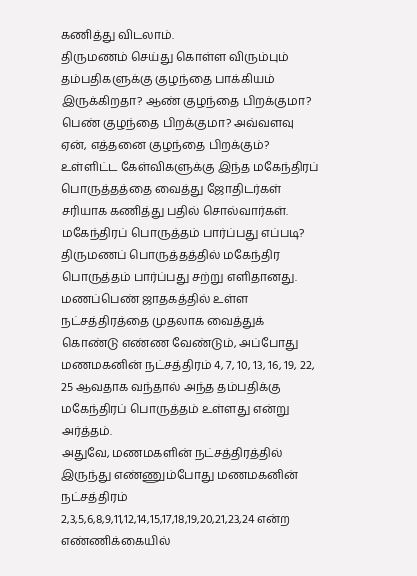கணித்து விடலாம்.
திருமணம் செய்து கொள்ள விரும்பும் தம்பதிகளுக்கு குழந்தை பாக்கியம் இருக்கிறதா? ஆண் குழந்தை பிறக்குமா?
பெண் குழந்தை பிறக்குமா? அவ்வளவு ஏன், எத்தனை குழந்தை பிறக்கும்? உள்ளிட்ட கேள்விகளுக்கு இந்த மகேந்திரப் பொருத்தத்தை வைத்து ஜோதிடர்கள் சரியாக கணித்து பதில் சொல்வார்கள்.
மகேந்திரப் பொருத்தம் பார்ப்பது எப்படி?
திருமணப் பொருத்தத்தில் மகேந்திர பொருத்தம் பார்ப்பது சற்று எளிதானது. மணப்பெண் ஜாதகத்தில் உள்ள நட்சத்திரத்தை முதலாக வைத்துக் கொண்டு எண்ண வேண்டும், அப்போது மணமகனின் நட்சத்திரம் 4, 7, 10, 13, 16, 19, 22, 25 ஆவதாக வந்தால் அந்த தம்பதிக்கு மகேந்திரப் பொருத்தம் உள்ளது என்று அர்த்தம்.
அதுவே, மணமகளின் நட்சத்திரத்தில் இருந்து எண்ணும்போது மணமகனின் நட்சத்திரம் 2,3,5,6,8,9,11,12,14,15,17,18,19,20,21,23,24 என்ற எண்ணிக்கையில்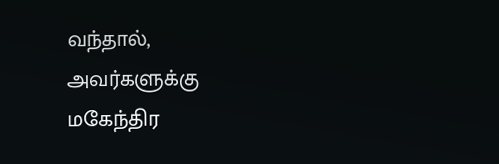வந்தால், அவர்களுக்கு மகேந்திர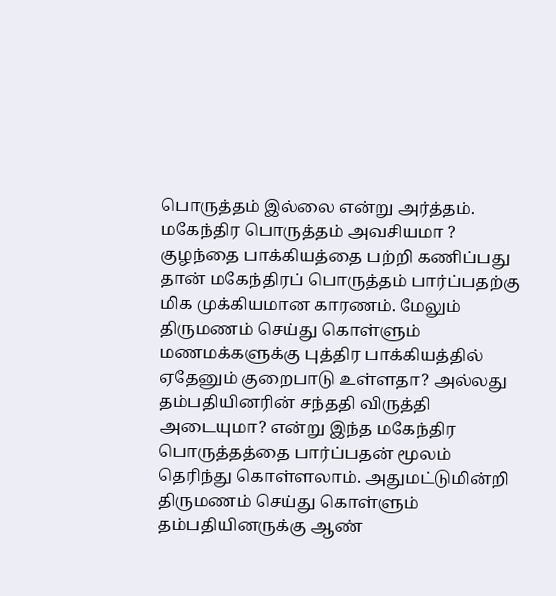பொருத்தம் இல்லை என்று அர்த்தம்.
மகேந்திர பொருத்தம் அவசியமா ?
குழந்தை பாக்கியத்தை பற்றி கணிப்பது தான் மகேந்திரப் பொருத்தம் பார்ப்பதற்கு மிக முக்கியமான காரணம். மேலும் திருமணம் செய்து கொள்ளும் மணமக்களுக்கு புத்திர பாக்கியத்தில் ஏதேனும் குறைபாடு உள்ளதா? அல்லது தம்பதியினரின் சந்ததி விருத்தி அடையுமா? என்று இந்த மகேந்திர பொருத்தத்தை பார்ப்பதன் மூலம் தெரிந்து கொள்ளலாம். அதுமட்டுமின்றி திருமணம் செய்து கொள்ளும் தம்பதியினருக்கு ஆண்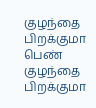குழந்தை பிறக்குமா பெண் குழந்தை பிறக்குமா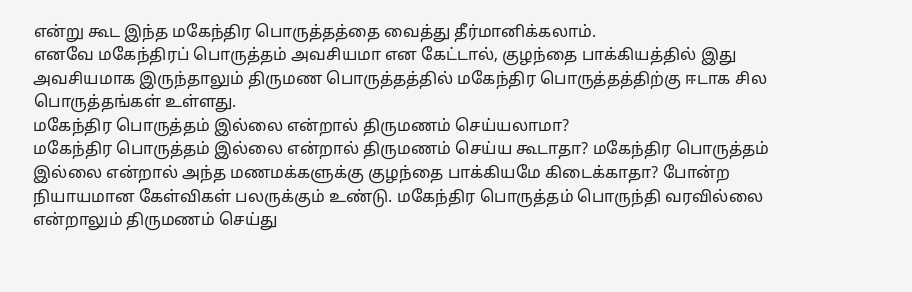என்று கூட இந்த மகேந்திர பொருத்தத்தை வைத்து தீர்மானிக்கலாம்.
எனவே மகேந்திரப் பொருத்தம் அவசியமா என கேட்டால், குழந்தை பாக்கியத்தில் இது அவசியமாக இருந்தாலும் திருமண பொருத்தத்தில் மகேந்திர பொருத்தத்திற்கு ஈடாக சில பொருத்தங்கள் உள்ளது.
மகேந்திர பொருத்தம் இல்லை என்றால் திருமணம் செய்யலாமா?
மகேந்திர பொருத்தம் இல்லை என்றால் திருமணம் செய்ய கூடாதா? மகேந்திர பொருத்தம் இல்லை என்றால் அந்த மணமக்களுக்கு குழந்தை பாக்கியமே கிடைக்காதா? போன்ற நியாயமான கேள்விகள் பலருக்கும் உண்டு. மகேந்திர பொருத்தம் பொருந்தி வரவில்லை என்றாலும் திருமணம் செய்து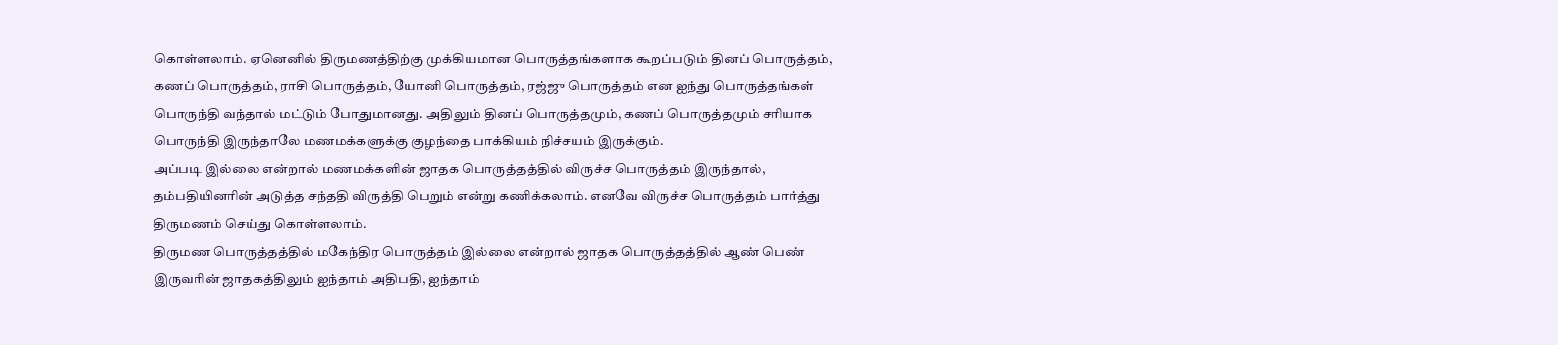கொள்ளலாம். ஏனெனில் திருமணத்திற்கு முக்கியமான பொருத்தங்களாக கூறப்படும் தினப் பொருத்தம், கணப் பொருத்தம், ராசி பொருத்தம், யோனி பொருத்தம், ரஜ்ஜு பொருத்தம் என ஐந்து பொருத்தங்கள் பொருந்தி வந்தால் மட்டும் போதுமானது. அதிலும் தினப் பொருத்தமும், கணப் பொருத்தமும் சரியாக பொருந்தி இருந்தாலே மணமக்களுக்கு குழந்தை பாக்கியம் நிச்சயம் இருக்கும்.
அப்படி இல்லை என்றால் மணமக்களின் ஜாதக பொருத்தத்தில் விருச்ச பொருத்தம் இருந்தால், தம்பதியினரின் அடுத்த சந்ததி விருத்தி பெறும் என்று கணிக்கலாம். எனவே விருச்ச பொருத்தம் பார்த்து திருமணம் செய்து கொள்ளலாம்.
திருமண பொருத்தத்தில் மகேந்திர பொருத்தம் இல்லை என்றால் ஜாதக பொருத்தத்தில் ஆண் பெண் இருவரின் ஜாதகத்திலும் ஐந்தாம் அதிபதி, ஐந்தாம்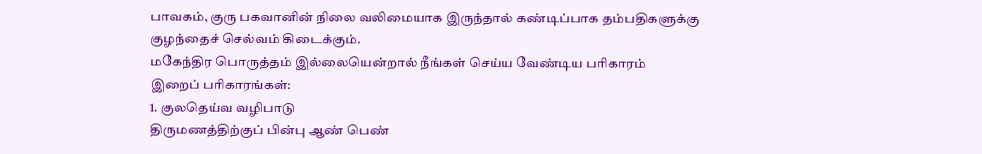பாவகம், குரு பகவானின் நிலை வலிமையாக இருந்தால் கண்டிப்பாக தம்பதிகளுக்கு குழந்தைச் செல்வம் கிடைக்கும்.
மகேந்திர பொருத்தம் இல்லையென்றால் நீங்கள் செய்ய வேண்டிய பரிகாரம்
இறைப் பரிகாரங்கள்:
1. குலதெய்வ வழிபாடு
திருமணத்திற்குப் பின்பு ஆண் பெண்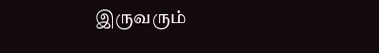இருவரும்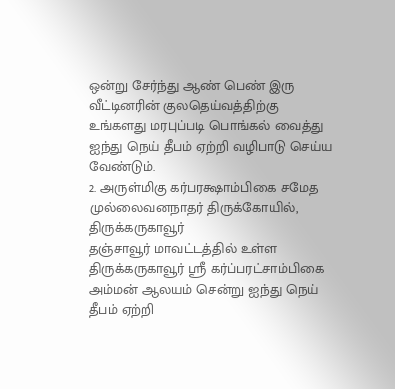ஒன்று சேர்ந்து ஆண் பெண் இரு வீட்டினரின் குலதெய்வத்திற்கு உங்களது மரபுப்படி பொங்கல் வைத்து ஐந்து நெய் தீபம் ஏற்றி வழிபாடு செய்ய வேண்டும்.
2. அருள்மிகு கர்பரக்ஷாம்பிகை சமேத முல்லைவனநாதர் திருக்கோயில், திருக்கருகாவூர்
தஞ்சாவூர் மாவட்டத்தில் உள்ள திருக்கருகாவூர் ஸ்ரீ கர்ப்பரட்சாம்பிகை அம்மன் ஆலயம் சென்று ஐந்து நெய் தீபம் ஏற்றி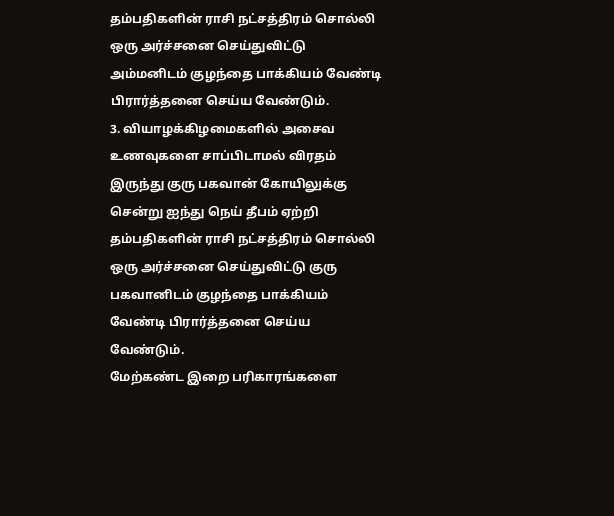தம்பதிகளின் ராசி நட்சத்திரம் சொல்லி ஒரு அர்ச்சனை செய்துவிட்டு அம்மனிடம் குழந்தை பாக்கியம் வேண்டி பிரார்த்தனை செய்ய வேண்டும்.
3. வியாழக்கிழமைகளில் அசைவ உணவுகளை சாப்பிடாமல் விரதம் இருந்து குரு பகவான் கோயிலுக்கு சென்று ஐந்து நெய் தீபம் ஏற்றி தம்பதிகளின் ராசி நட்சத்திரம் சொல்லி ஒரு அர்ச்சனை செய்துவிட்டு குரு பகவானிடம் குழந்தை பாக்கியம் வேண்டி பிரார்த்தனை செய்ய வேண்டும்.
மேற்கண்ட இறை பரிகாரங்களை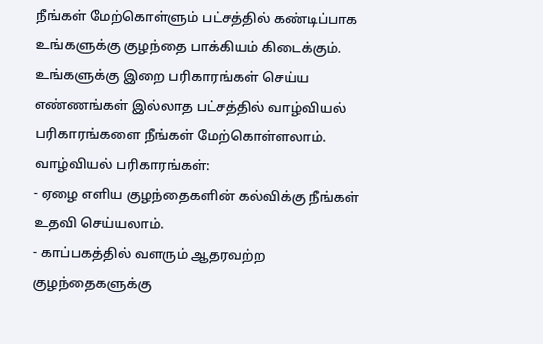நீங்கள் மேற்கொள்ளும் பட்சத்தில் கண்டிப்பாக உங்களுக்கு குழந்தை பாக்கியம் கிடைக்கும்.
உங்களுக்கு இறை பரிகாரங்கள் செய்ய எண்ணங்கள் இல்லாத பட்சத்தில் வாழ்வியல் பரிகாரங்களை நீங்கள் மேற்கொள்ளலாம்.
வாழ்வியல் பரிகாரங்கள்:
- ஏழை எளிய குழந்தைகளின் கல்விக்கு நீங்கள் உதவி செய்யலாம்.
- காப்பகத்தில் வளரும் ஆதரவற்ற குழந்தைகளுக்கு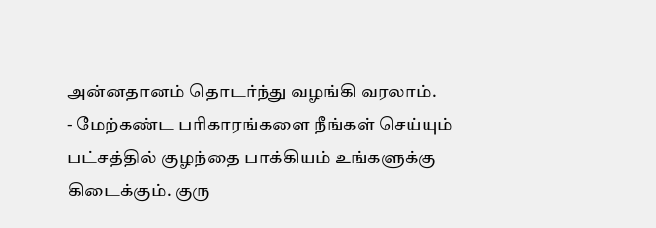அன்னதானம் தொடர்ந்து வழங்கி வரலாம்.
- மேற்கண்ட பரிகாரங்களை நீங்கள் செய்யும் பட்சத்தில் குழந்தை பாக்கியம் உங்களுக்கு கிடைக்கும். குரு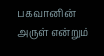பகவானின் அருள் என்றும்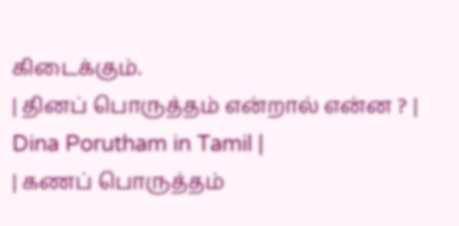கிடைக்கும்.
| தினப் பொருத்தம் என்றால் என்ன ? | Dina Porutham in Tamil |
| கணப் பொருத்தம்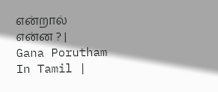என்றால் என்ன ? | Gana Porutham In Tamil |